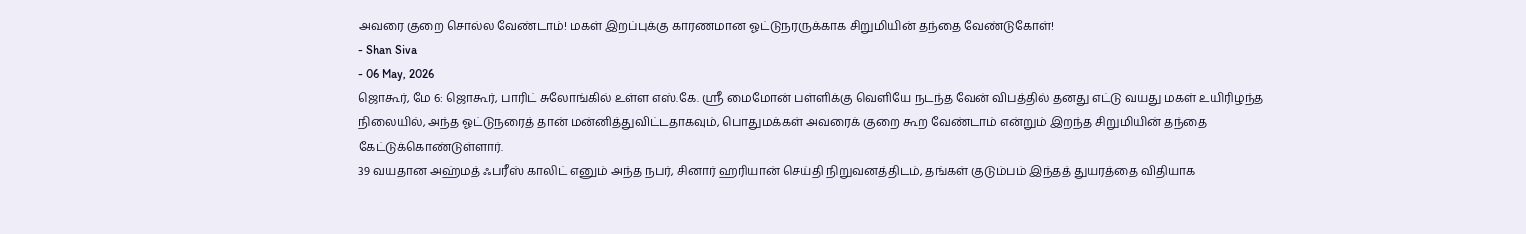அவரை குறை சொல்ல வேண்டாம்! மகள் இறப்புக்கு காரணமான ஓட்டுநரருக்காக சிறுமியின் தந்தை வேண்டுகோள்!
- Shan Siva
- 06 May, 2026
ஜொகூர், மே 6: ஜொகூர், பாரிட் சுலோங்கில் உள்ள எஸ்.கே. ஶ்ரீ மைமோன் பள்ளிக்கு வெளியே நடந்த வேன் விபத்தில் தனது எட்டு வயது மகள் உயிரிழந்த நிலையில், அந்த ஓட்டுநரைத் தான் மன்னித்துவிட்டதாகவும், பொதுமக்கள் அவரைக் குறை கூற வேண்டாம் என்றும் இறந்த சிறுமியின் தந்தை கேட்டுக்கொண்டுள்ளார்.
39 வயதான அஹ்மத் ஃபரீஸ் காலிட் எனும் அந்த நபர், சினார் ஹரியான் செய்தி நிறுவனத்திடம், தங்கள் குடும்பம் இந்தத் துயரத்தை விதியாக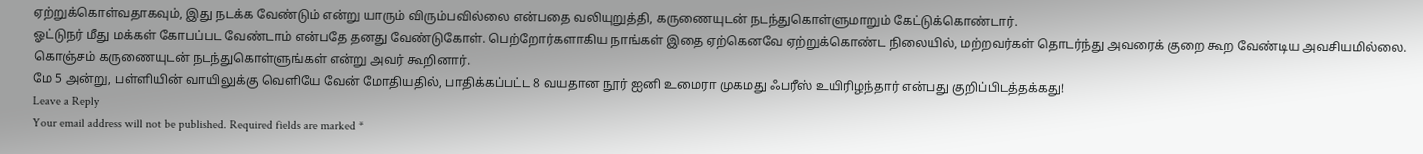ஏற்றுக்கொள்வதாகவும், இது நடக்க வேண்டும் என்று யாரும் விரும்பவில்லை என்பதை வலியுறுத்தி, கருணையுடன் நடந்துகொள்ளுமாறும் கேட்டுக்கொண்டார்.
ஓட்டுநர் மீது மக்கள் கோபப்பட வேண்டாம் என்பதே தனது வேண்டுகோள். பெற்றோர்களாகிய நாங்கள் இதை ஏற்கெனவே ஏற்றுக்கொண்ட நிலையில், மற்றவர்கள் தொடர்ந்து அவரைக் குறை கூற வேண்டிய அவசியமில்லை. கொஞ்சம் கருணையுடன் நடந்துகொள்ளுங்கள் என்று அவர் கூறினார்.
மே 5 அன்று, பள்ளியின் வாயிலுக்கு வெளியே வேன் மோதியதில், பாதிக்கப்பட்ட 8 வயதான நூர் ஐனி உமைரா முகமது ஃபரீஸ் உயிரிழந்தார் என்பது குறிப்பிடத்தக்கது!
Leave a Reply
Your email address will not be published. Required fields are marked *